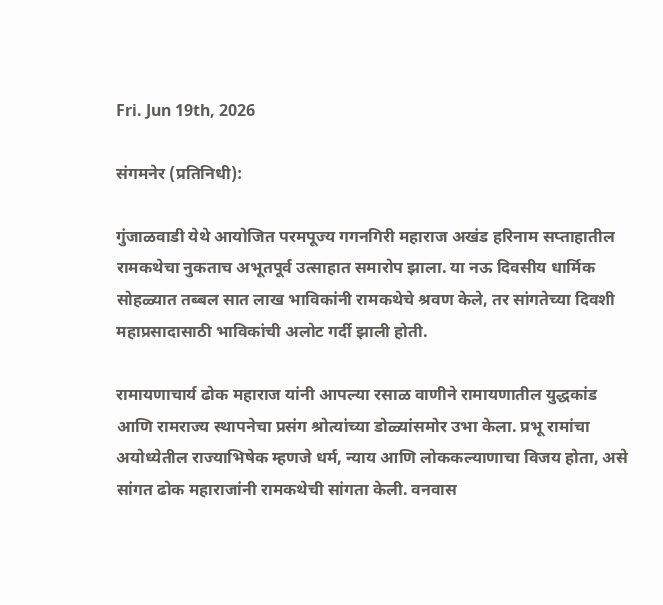Fri. Jun 19th, 2026

संगमनेर (प्रतिनिधी):

गुंजाळवाडी येथे आयोजित परमपूज्य गगनगिरी महाराज अखंड हरिनाम सप्ताहातील रामकथेचा नुकताच अभूतपूर्व उत्साहात समारोप झाला. या नऊ दिवसीय धार्मिक सोहळ्यात तब्बल सात लाख भाविकांनी रामकथेचे श्रवण केले, तर सांगतेच्या दिवशी महाप्रसादासाठी भाविकांची अलोट गर्दी झाली होती.

रामायणाचार्य ढोक महाराज यांनी आपल्या रसाळ वाणीने रामायणातील युद्धकांड आणि रामराज्य स्थापनेचा प्रसंग श्रोत्यांच्या डोळ्यांसमोर उभा केला. प्रभू रामांचा अयोध्येतील राज्याभिषेक म्हणजे धर्म, न्याय आणि लोककल्याणाचा विजय होता, असे सांगत ढोक महाराजांनी रामकथेची सांगता केली. वनवास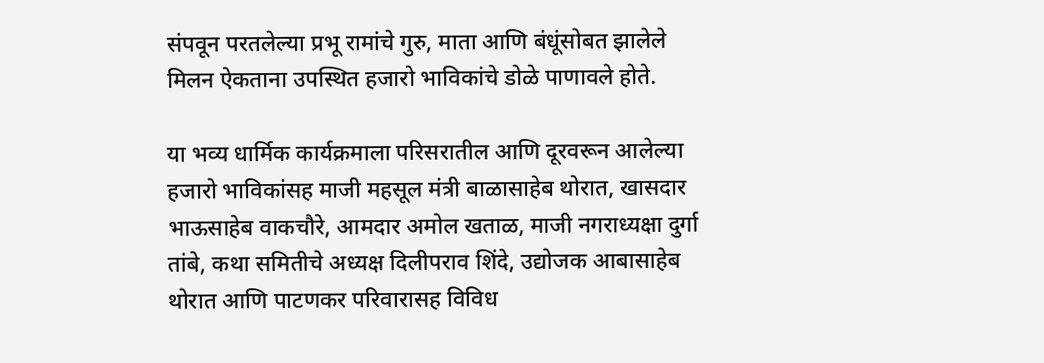संपवून परतलेल्या प्रभू रामांचे गुरु, माता आणि बंधूंसोबत झालेले मिलन ऐकताना उपस्थित हजारो भाविकांचे डोळे पाणावले होते.

या भव्य धार्मिक कार्यक्रमाला परिसरातील आणि दूरवरून आलेल्या हजारो भाविकांसह माजी महसूल मंत्री बाळासाहेब थोरात, खासदार भाऊसाहेब वाकचौरे, आमदार अमोल खताळ, माजी नगराध्यक्षा दुर्गा तांबे, कथा समितीचे अध्यक्ष दिलीपराव शिंदे, उद्योजक आबासाहेब थोरात आणि पाटणकर परिवारासह विविध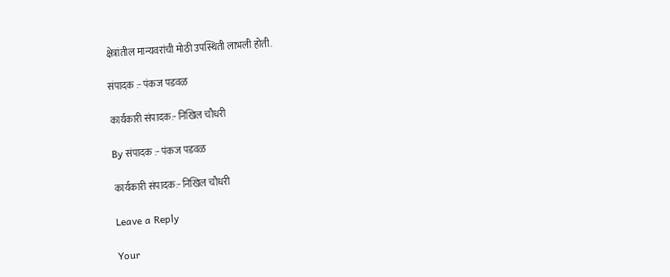क्षेत्रांतील मान्यवरांची मोठी उपस्थिती लाभली होती.

संपादक :- पंकज पडवळ

कार्यकारी संपादक:- निखिल चौधरी

By संपादक :- पंकज पडवळ

कार्यकारी संपादक:- निखिल चौधरी

Leave a Reply

Your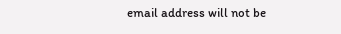email address will not be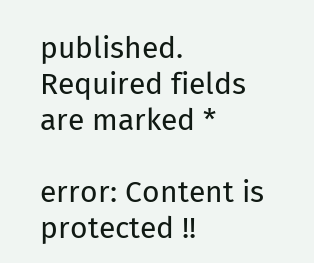published. Required fields are marked *

error: Content is protected !!